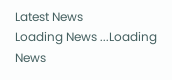Latest News
Loading News ...Loading News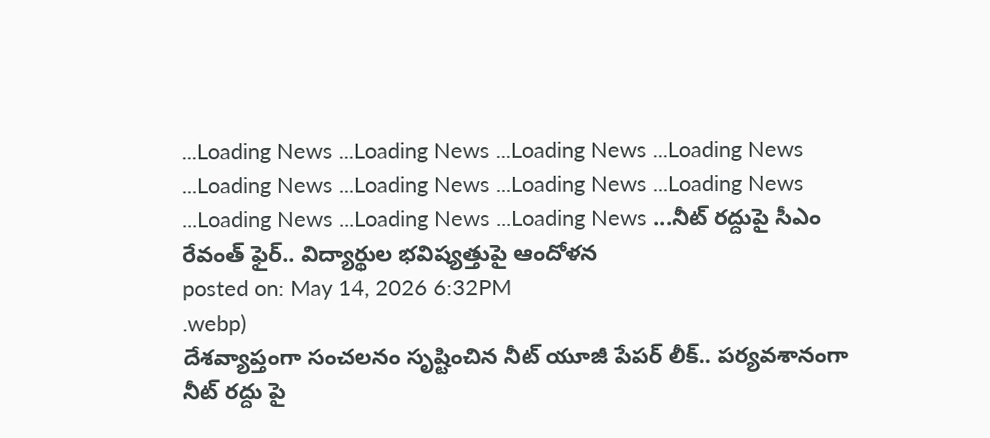...Loading News ...Loading News ...Loading News ...Loading News ...Loading News ...Loading News ...Loading News ...Loading News ...Loading News ...Loading News ...Loading News ...నీట్ రద్దుపై సీఎం రేవంత్ ఫైర్.. విద్యార్థుల భవిష్యత్తుపై ఆందోళన
posted on: May 14, 2026 6:32PM
.webp)
దేశవ్యాప్తంగా సంచలనం సృష్టించిన నీట్ యూజీ పేపర్ లీక్.. పర్యవశానంగా నీట్ రద్దు పై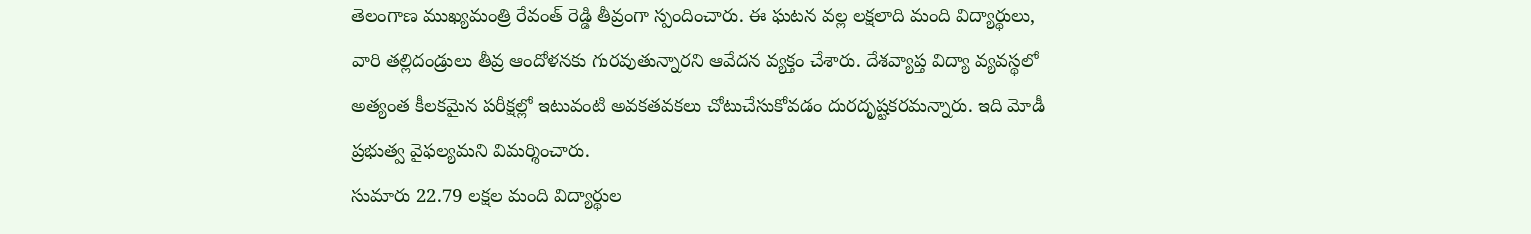తెలంగాణ ముఖ్యమంత్రి రేవంత్ రెడ్డి తీవ్రంగా స్పందించారు. ఈ ఘటన వల్ల లక్షలాది మంది విద్యార్థులు, వారి తల్లిదండ్రులు తీవ్ర ఆందోళనకు గురవుతున్నారని ఆవేదన వ్యక్తం చేశారు. దేశవ్యాప్త విద్యా వ్యవస్థలో అత్యంత కీలకమైన పరీక్షల్లో ఇటువంటి అవకతవకలు చోటుచేసుకోవడం దురదృష్టకరమన్నారు. ఇది మోడీ ప్రభుత్వ వైఫల్యమని విమర్శించారు.
సుమారు 22.79 లక్షల మంది విద్యార్థుల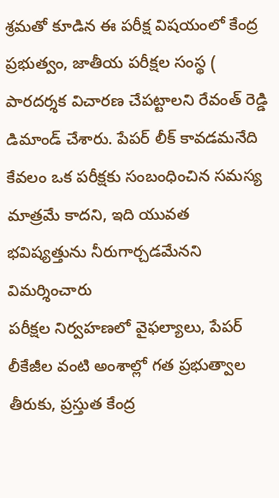శ్రమతో కూడిన ఈ పరీక్ష విషయంలో కేంద్ర ప్రభుత్వం, జాతీయ పరీక్షల సంస్థ ( పారదర్శక విచారణ చేపట్టాలని రేవంత్ రెడ్డి డిమాండ్ చేశారు. పేపర్ లీక్ కావడమనేది కేవలం ఒక పరీక్షకు సంబంధించిన సమస్య మాత్రమే కాదని, ఇది యువత భవిష్యత్తును నీరుగార్చడమేనని విమర్శించారు
పరీక్షల నిర్వహణలో వైఫల్యాలు, పేపర్ లీకేజీల వంటి అంశాల్లో గత ప్రభుత్వాల తీరుకు, ప్రస్తుత కేంద్ర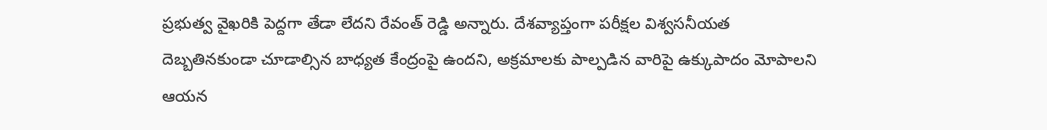ప్రభుత్వ వైఖరికి పెద్దగా తేడా లేదని రేవంత్ రెడ్డి అన్నారు. దేశవ్యాప్తంగా పరీక్షల విశ్వసనీయత దెబ్బతినకుండా చూడాల్సిన బాధ్యత కేంద్రంపై ఉందని, అక్రమాలకు పాల్పడిన వారిపై ఉక్కుపాదం మోపాలని ఆయన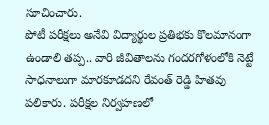సూచించారు.
పోటీ పరీక్షలు అనేవి విద్యార్థుల ప్రతిభకు కొలమానంగా ఉండాలి తప్ప.. వారి జీవితాలను గందరగోళంలోకి నెట్టే సాధనాలుగా మారకూడదని రేవంత్ రెడ్డి హితవు పలికారు. పరీక్షల నిర్వహణలో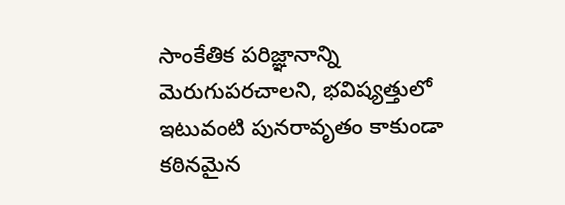సాంకేతిక పరిజ్ఞానాన్ని మెరుగుపరచాలని, భవిష్యత్తులో ఇటువంటి పునరావృతం కాకుండా కఠినమైన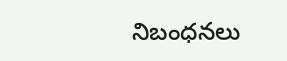నిబంధనలు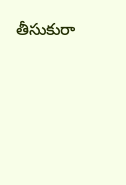తీసుకురా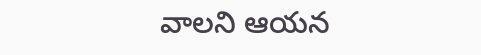వాలని ఆయన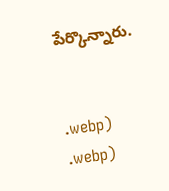పేర్కొన్నారు.


.webp)
.webp)